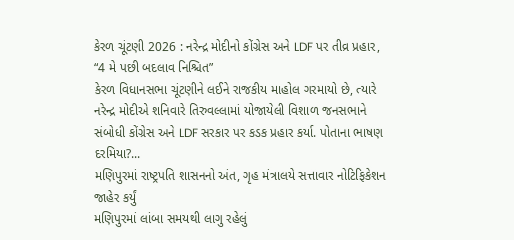કેરળ ચૂંટણી 2026 : નરેન્દ્ર મોદીનો કોંગ્રેસ અને LDF પર તીવ્ર પ્રહાર, “4 મે પછી બદલાવ નિશ્ચિત”
કેરળ વિધાનસભા ચૂંટણીને લઈને રાજકીય માહોલ ગરમાયો છે, ત્યારે નરેન્દ્ર મોદીએ શનિવારે તિરુવલ્લામાં યોજાયેલી વિશાળ જનસભાને સંબોધી કોંગ્રેસ અને LDF સરકાર પર કડક પ્રહાર કર્યા. પોતાના ભાષણ દરમિયા?...
મણિપુરમાં રાષ્ટ્રપતિ શાસનનો અંત, ગૃહ મંત્રાલયે સત્તાવાર નોટિફિકેશન જાહેર કર્યું
મણિપુરમાં લાંબા સમયથી લાગુ રહેલું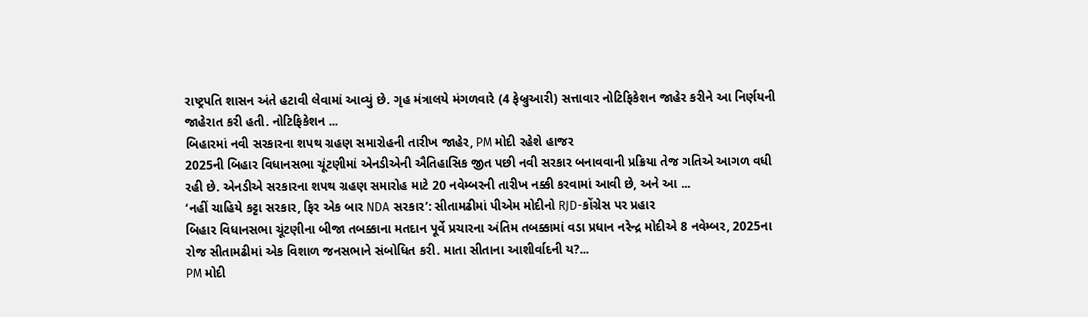રાષ્ટ્રપતિ શાસન અંતે હટાવી લેવામાં આવ્યું છે. ગૃહ મંત્રાલયે મંગળવારે (4 ફેબ્રુઆરી) સત્તાવાર નોટિફિકેશન જાહેર કરીને આ નિર્ણયની જાહેરાત કરી હતી. નોટિફિકેશન ...
બિહારમાં નવી સરકારના શપથ ગ્રહણ સમારોહની તારીખ જાહેર, PM મોદી રહેશે હાજર
2025ની બિહાર વિધાનસભા ચૂંટણીમાં એનડીએની ઐતિહાસિક જીત પછી નવી સરકાર બનાવવાની પ્રક્રિયા તેજ ગતિએ આગળ વધી રહી છે. એનડીએ સરકારના શપથ ગ્રહણ સમારોહ માટે 20 નવેમ્બરની તારીખ નક્કી કરવામાં આવી છે, અને આ ...
‘નહીં ચાહિયે કટ્ટા સરકાર, ફિર એક બાર NDA સરકાર’: સીતામઢીમાં પીએમ મોદીનો RJD-કોંગ્રેસ પર પ્રહાર
બિહાર વિધાનસભા ચૂંટણીના બીજા તબક્કાના મતદાન પૂર્વે પ્રચારના અંતિમ તબક્કામાં વડા પ્રધાન નરેન્દ્ર મોદીએ 8 નવેમ્બર, 2025ના રોજ સીતામઢીમાં એક વિશાળ જનસભાને સંબોધિત કરી. માતા સીતાના આશીર્વાદની ય?...
PM મોદી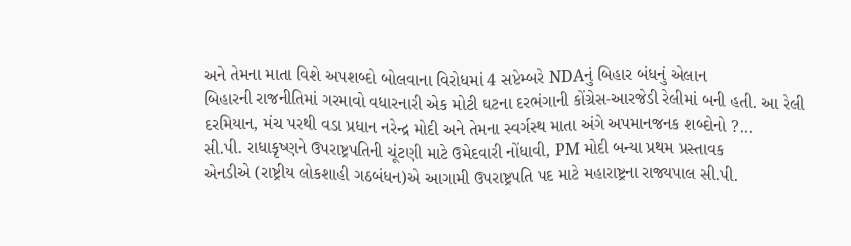અને તેમના માતા વિશે અપશબ્દો બોલવાના વિરોધમાં 4 સપ્ટેમ્બરે NDAનું બિહાર બંધનું એલાન
બિહારની રાજનીતિમાં ગરમાવો વધારનારી એક મોટી ઘટના દરભંગાની કોંગ્રેસ-આરજેડી રેલીમાં બની હતી. આ રેલી દરમિયાન, મંચ પરથી વડા પ્રધાન નરેન્દ્ર મોદી અને તેમના સ્વર્ગસ્થ માતા અંગે અપમાનજનક શબ્દોનો ?...
સી.પી. રાધાકૃષ્ણને ઉપરાષ્ટ્રપતિની ચૂંટણી માટે ઉમેદવારી નોંધાવી, PM મોદી બન્યા પ્રથમ પ્રસ્તાવક
એનડીએ (રાષ્ટ્રીય લોકશાહી ગઠબંધન)એ આગામી ઉપરાષ્ટ્રપતિ પદ માટે મહારાષ્ટ્રના રાજ્યપાલ સી.પી.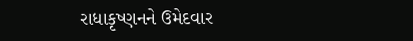રાધાકૃષ્ણનને ઉમેદવાર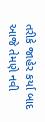તરીકે જાહેર કર્યા બાદ આજે તેમણે નવી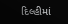દિલ્હીમાં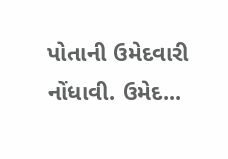પોતાની ઉમેદવારી નોંધાવી. ઉમેદ...